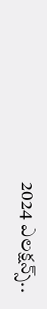2024 ఎలక్షన్స్..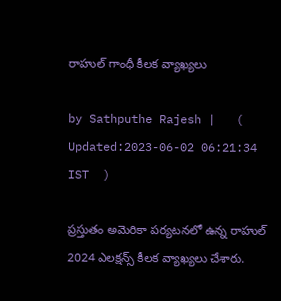రాహుల్ గాంధీ కీలక వ్యాఖ్యలు

by Sathputhe Rajesh |   (  Updated:2023-06-02 06:21:34  IST  )

ప్రస్తుతం అమెరికా పర్యటనలో ఉన్న రాహుల్ 2024 ఎలక్షన్స్ కీలక వ్యాఖ్యలు చేశారు.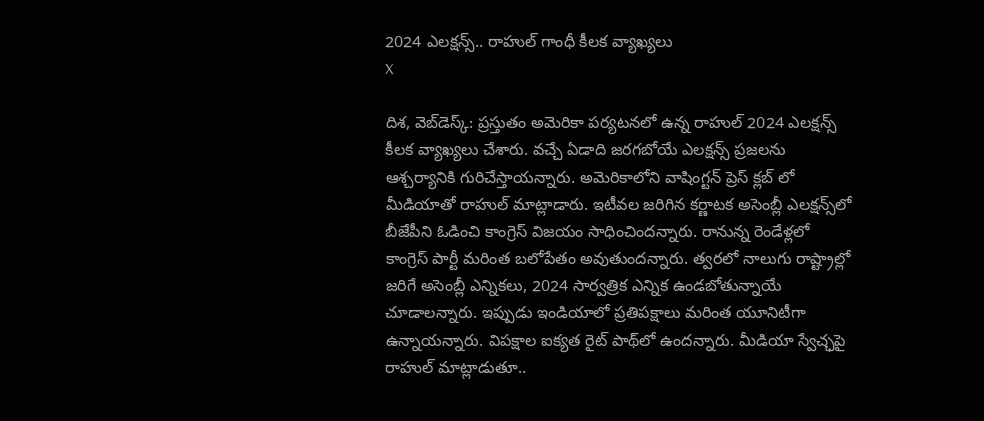2024 ఎలక్షన్స్.. రాహుల్ గాంధీ కీలక వ్యాఖ్యలు
X

దిశ, వెబ్‌డెస్క్: ప్రస్తుతం అమెరికా పర్యటనలో ఉన్న రాహుల్ 2024 ఎలక్షన్స్ కీలక వ్యాఖ్యలు చేశారు. వచ్చే ఏడాది జరగబోయే ఎలక్షన్స్ ప్రజలను ఆశ్చర్యానికి గురిచేస్తాయన్నారు. అమెరికాలోని వాషింగ్టన్ ప్రెస్ క్లబ్ లో మీడియాతో రాహుల్ మాట్లాడారు. ఇటీవల జరిగిన కర్ణాటక అసెంబ్లీ ఎలక్షన్స్‌లో బీజేపీని ఓడించి కాంగ్రెస్ విజయం సాధించిందన్నారు. రానున్న రెండేళ్లలో కాంగ్రెస్ పార్టీ మరింత బలోపేతం అవుతుందన్నారు. త్వరలో నాలుగు రాష్ట్రాల్లో జరిగే అసెంబ్లీ ఎన్నికలు, 2024 సార్వత్రిక ఎన్నిక ఉండబోతున్నాయే చూడాలన్నారు. ఇప్పుడు ఇండియాలో ప్రతిపక్షాలు మరింత యూనిటీగా ఉన్నాయన్నారు. విపక్షాల ఐక్యత రైట్ పాథ్‌లో ఉందన్నారు. మీడియా స్వేచ్ఛపై రాహుల్ మాట్లాడుతూ..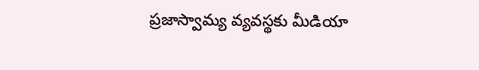ప్రజాస్వామ్య వ్యవస్థకు మీడియా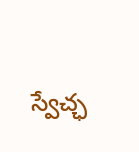స్వేచ్ఛ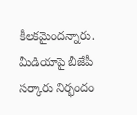కీలకమైందన్నారు. మీడియాపై బీజేపీ సర్కారు నిర్భందం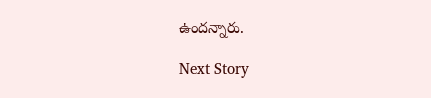ఉందన్నారు.

Next Story